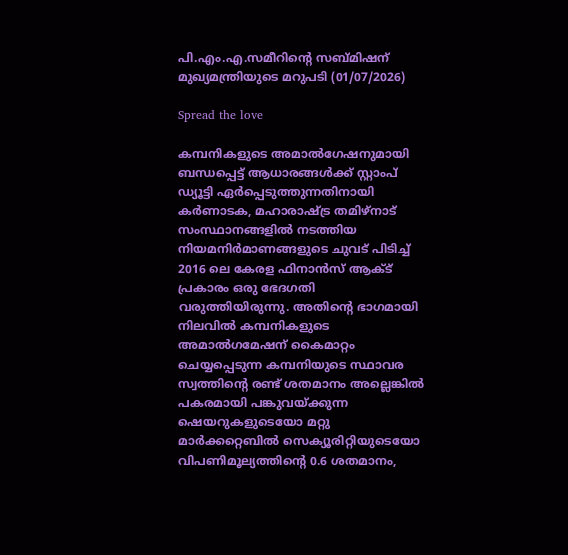പി.എം.എ.സമീറിന്റെ സബ്മിഷന് മുഖ്യമന്ത്രിയുടെ മറുപടി (01/07/2026)

Spread the love

കമ്പനികളുടെ അമാല്‍ഗേഷനുമായി ബന്ധപ്പെട്ട് ആധാരങ്ങള്‍ക്ക് സ്റ്റാംപ് ഡ്യൂട്ടി ഏര്‍പ്പെടുത്തുന്നതിനായി കര്‍ണാടക, മഹാരാഷ്ട്ര തമിഴ്നാട് സംസ്ഥാനങ്ങളില്‍ നടത്തിയ നിയമനിര്‍മാണങ്ങളുടെ ചുവട് പിടിച്ച് 2016 ലെ കേരള ഫിനാന്‍സ് ആക്ട് പ്രകാരം ഒരു ഭേദഗതി വരുത്തിയിരുന്നു. അതിന്റെ ഭാഗമായി നിലവില്‍ കമ്പനികളുടെ അമാല്‍ഗമേഷന് കൈമാറ്റം ചെയ്യപ്പെടുന്ന കമ്പനിയുടെ സ്ഥാവര സ്വത്തിന്റെ രണ്ട് ശതമാനം അല്ലെങ്കില്‍ പകരമായി പങ്കുവയ്ക്കുന്ന ഷെയറുകളുടെയോ മറ്റു മാര്‍ക്കറ്റെബില്‍ സെക്യൂരിറ്റിയുടെയോ വിപണിമൂല്യത്തിന്റെ 0.6 ശതമാനം,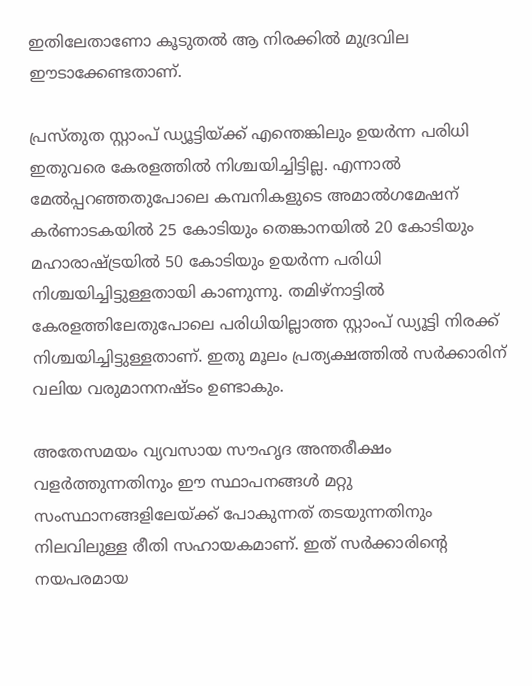ഇതിലേതാണോ കൂടുതല്‍ ആ നിരക്കില്‍ മുദ്രവില ഈടാക്കേണ്ടതാണ്.

പ്രസ്തുത സ്റ്റാംപ് ഡ്യൂട്ടിയ്ക്ക് എന്തെങ്കിലും ഉയര്‍ന്ന പരിധി ഇതുവരെ കേരളത്തില്‍ നിശ്ചയിച്ചിട്ടില്ല. എന്നാല്‍ മേല്‍പ്പറഞ്ഞതുപോലെ കമ്പനികളുടെ അമാല്‍ഗമേഷന് കര്‍ണാടകയില്‍ 25 കോടിയും തെങ്കാനയില്‍ 20 കോടിയും മഹാരാഷ്ട്രയില്‍ 50 കോടിയും ഉയര്‍ന്ന പരിധി നിശ്ചയിച്ചിട്ടുള്ളതായി കാണുന്നു. തമിഴ്നാട്ടില്‍ കേരളത്തിലേതുപോലെ പരിധിയില്ലാത്ത സ്റ്റാംപ് ഡ്യൂട്ടി നിരക്ക് നിശ്ചയിച്ചിട്ടുള്ളതാണ്. ഇതു മൂലം പ്രത്യക്ഷത്തില്‍ സര്‍ക്കാരിന് വലിയ വരുമാനനഷ്ടം ഉണ്ടാകും.

അതേസമയം വ്യവസായ സൗഹൃദ അന്തരീക്ഷം വളര്‍ത്തുന്നതിനും ഈ സ്ഥാപനങ്ങള്‍ മറ്റു സംസ്ഥാനങ്ങളിലേയ്ക്ക് പോകുന്നത് തടയുന്നതിനും നിലവിലുള്ള രീതി സഹായകമാണ്. ഇത് സര്‍ക്കാരിന്റെ നയപരമായ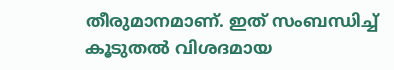തീരുമാനമാണ്. ഇത് സംബന്ധിച്ച് കൂടുതല്‍ വിശദമായ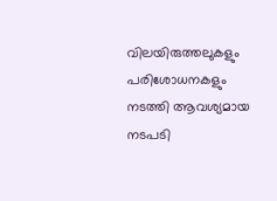വിലയിരുത്തലുകളും പരിശോധനകളും നടത്തി ആവശ്യമായ നടപടി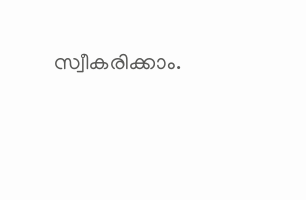സ്വീകരിക്കാം.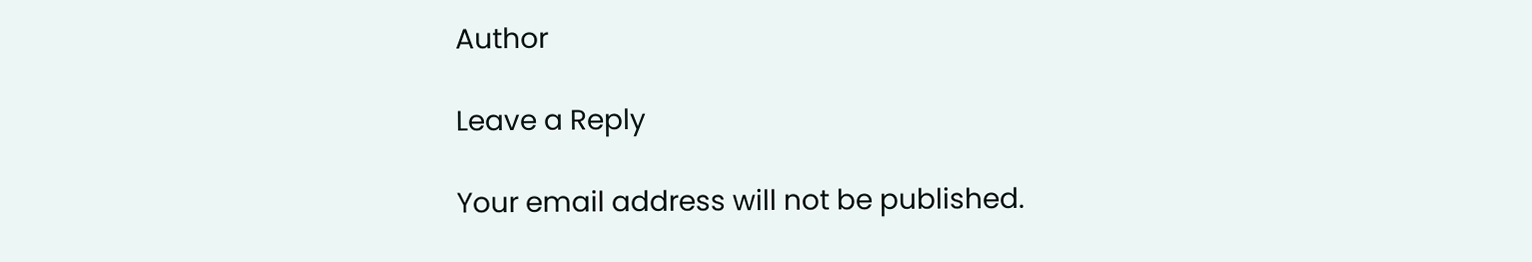Author

Leave a Reply

Your email address will not be published.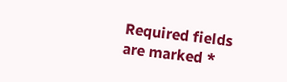Required fields are marked *